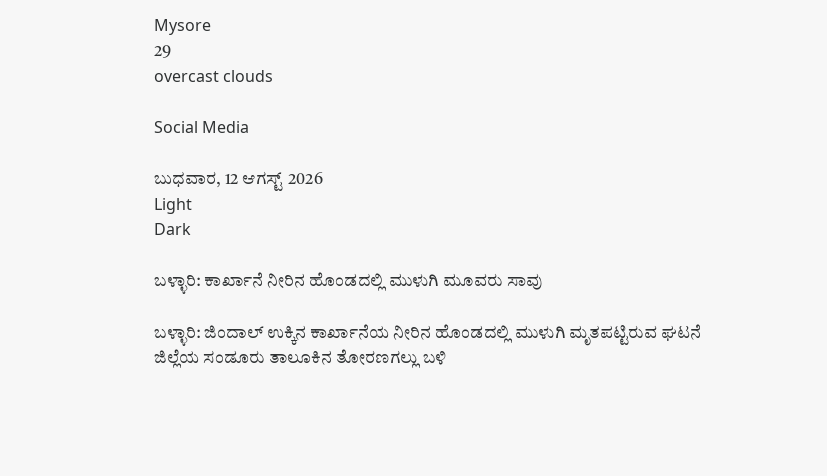Mysore
29
overcast clouds

Social Media

ಬುಧವಾರ, 12 ಆಗಸ್ಟ್ 2026
Light
Dark

ಬಳ್ಳಾರಿ: ಕಾರ್ಖಾನೆ ನೀರಿನ ಹೊಂಡದಲ್ಲಿ ಮುಳುಗಿ ಮೂವರು ಸಾವು

ಬಳ್ಳಾರಿ: ಜಿಂದಾಲ್‌ ಉಕ್ಕಿನ ಕಾರ್ಖಾನೆಯ ನೀರಿನ ಹೊಂಡದಲ್ಲಿ ಮುಳುಗಿ ಮೃತಪಟ್ಟಿರುವ ಘಟನೆ ಜಿಲ್ಲೆಯ ಸಂಡೂರು ತಾಲೂಕಿನ ತೋರಣಗಲ್ಲು ಬಳಿ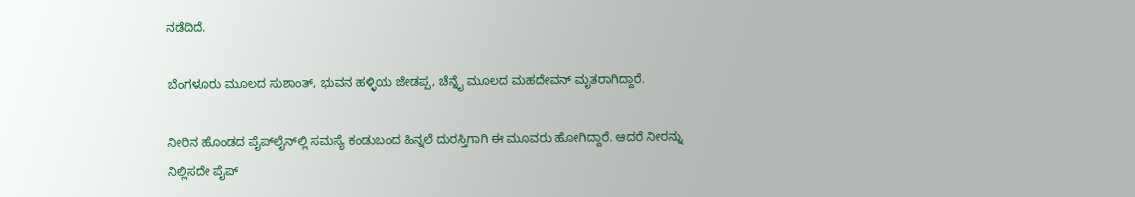ನಡೆದಿದೆ.

ಬೆಂಗಳೂರು ಮೂಲದ ಸುಶಾಂತ್‌, ಭುವನ ಹಳ್ಳಿಯ ಜೇಡಪ್ಪ, ಚೆನ್ನೈ ಮೂಲದ ಮಹದೇವನ್‌ ಮೃತರಾಗಿದ್ದಾರೆ.

ನೀರಿನ ಹೊಂಡದ ಪೈಪ್‌ಲೈನ್‌ಲ್ಲಿ ಸಮಸ್ಯೆ ಕಂಡುಬಂದ ಹಿನ್ನಲೆ ದುರಸ್ತಿಗಾಗಿ ಈ ಮೂವರು ಹೋಗಿದ್ದಾರೆ. ಆದರೆ ನೀರನ್ನು ನಿಲ್ಲಿಸದೇ ಪೈಪ್‌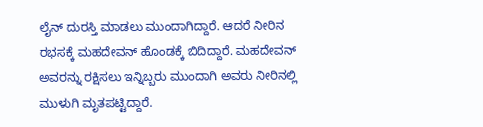ಲೈನ್‌ ದುರಸ್ತಿ ಮಾಡಲು ಮುಂದಾಗಿದ್ದಾರೆ. ಆದರೆ ನೀರಿನ ರಭಸಕ್ಕೆ ಮಹದೇವನ್‌ ಹೊಂಡಕ್ಕೆ ಬಿದಿದ್ದಾರೆ. ಮಹದೇವನ್‌ ಅವರನ್ನು ರಕ್ಷಿಸಲು ಇನ್ನಿಬ್ಬರು ಮುಂದಾಗಿ ಅವರು ನೀರಿನಲ್ಲಿ ಮುಳುಗಿ ಮೃತಪಟ್ಟಿದ್ದಾರೆ.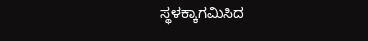ಸ್ಥಳಕ್ಕಾಗಮಿಸಿದ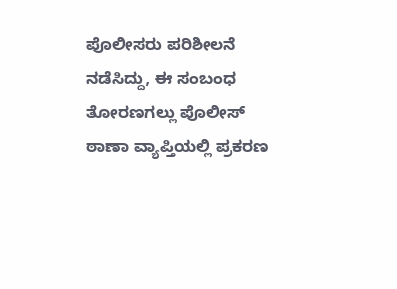ಪೊಲೀಸರು ಪರಿಶೀಲನೆ ನಡೆಸಿದ್ದು, ಈ ಸಂಬಂಧ ತೋರಣಗಲ್ಲು ಪೊಲೀಸ್‌ ಠಾಣಾ ವ್ಯಾಪ್ತಿಯಲ್ಲಿ ಪ್ರಕರಣ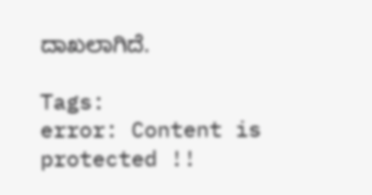ದಾಖಲಾಗಿದೆ.

Tags:
error: Content is protected !!